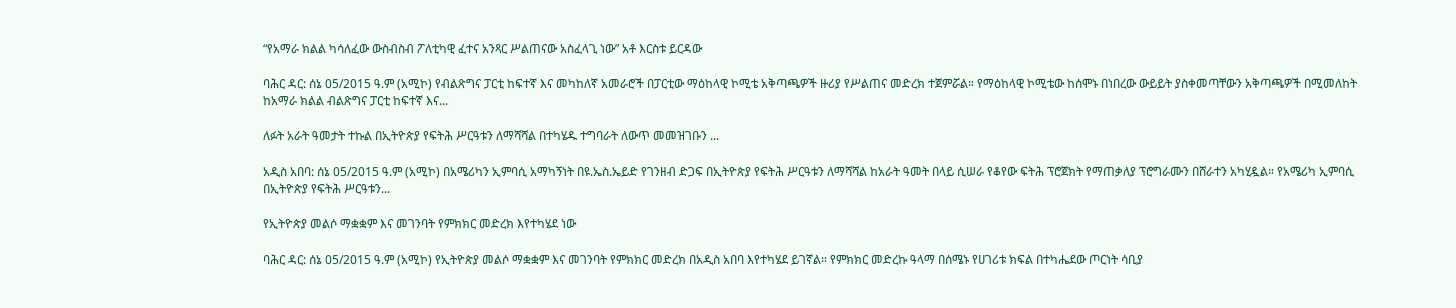“የአማራ ክልል ካሳለፈው ውስብስብ ፖለቲካዊ ፈተና አንጻር ሥልጠናው አስፈላጊ ነው” አቶ እርስቱ ይርዳው

ባሕር ዳር: ሰኔ 05/2015 ዓ.ም (አሚኮ) የብልጽግና ፓርቲ ከፍተኛ እና መካከለኛ አመራሮች በፓርቲው ማዕከላዊ ኮሚቴ አቅጣጫዎች ዙሪያ የሥልጠና መድረክ ተጀምሯል። የማዕከላዊ ኮሚቴው ከሰሞኑ በነበረው ውይይት ያስቀመጣቸውን አቅጣጫዎች በሚመለከት ከአማራ ክልል ብልጽግና ፓርቲ ከፍተኛ እና...

ለፉት አራት ዓመታት ተኩል በኢትዮጵያ የፍትሕ ሥርዓቱን ለማሻሻል በተካሄዱ ተግባራት ለውጥ መመዝገቡን ...

አዲስ አበባ: ሰኔ 05/2015 ዓ.ም (አሚኮ) በአሜሪካን ኢምባሲ አማካኝነት በዩ.ኤስ.ኤይድ የገንዘብ ድጋፍ በኢትዮጵያ የፍትሕ ሥርዓቱን ለማሻሻል ከአራት ዓመት በላይ ሲሠራ የቆየው ፍትሕ ፕሮጀክት የማጠቃለያ ፕሮግራሙን በሸራተን አካሂዷል። የአሜሪካ ኢምባሲ በኢትዮጵያ የፍትሕ ሥርዓቱን...

የኢትዮጵያ መልሶ ማቋቋም እና መገንባት የምክክር መድረክ እየተካሄደ ነው

ባሕር ዳር: ሰኔ 05/2015 ዓ.ም (አሚኮ) የኢትዮጵያ መልሶ ማቋቋም እና መገንባት የምክክር መድረክ በአዲስ አበባ እየተካሄደ ይገኛል። የምክክር መድረኩ ዓላማ በሰሜኑ የሀገሪቱ ክፍል በተካሔደው ጦርነት ሳቢያ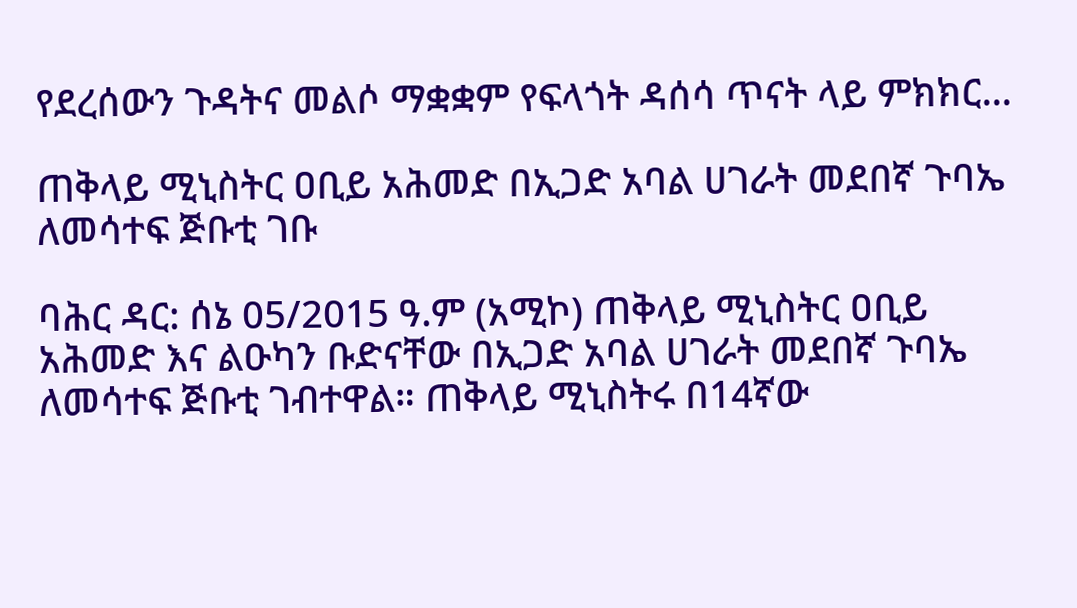የደረሰውን ጉዳትና መልሶ ማቋቋም የፍላጎት ዳሰሳ ጥናት ላይ ምክክር...

ጠቅላይ ሚኒስትር ዐቢይ አሕመድ በኢጋድ አባል ሀገራት መደበኛ ጉባኤ ለመሳተፍ ጅቡቲ ገቡ

ባሕር ዳር: ሰኔ 05/2015 ዓ.ም (አሚኮ) ጠቅላይ ሚኒስትር ዐቢይ አሕመድ እና ልዑካን ቡድናቸው በኢጋድ አባል ሀገራት መደበኛ ጉባኤ ለመሳተፍ ጅቡቲ ገብተዋል። ጠቅላይ ሚኒስትሩ በ14ኛው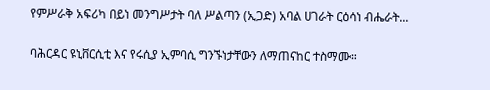የምሥራቅ አፍሪካ በይነ መንግሥታት ባለ ሥልጣን (ኢጋድ) አባል ሀገራት ርዕሳነ ብሔራት...

ባሕርዳር ዩኒቨርሲቲ እና የሩሲያ ኢምባሲ ግንኙነታቸውን ለማጠናከር ተስማሙ።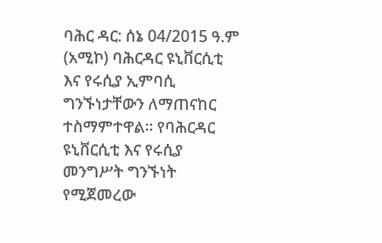ባሕር ዳር: ሰኔ 04/2015 ዓ.ም (አሚኮ) ባሕርዳር ዩኒቨርሲቲ እና የሩሲያ ኢምባሲ ግንኙነታቸውን ለማጠናከር ተስማምተዋል። የባሕርዳር ዩኒቨርሲቲ እና የሩሲያ መንግሥት ግንኙነት የሚጀመረው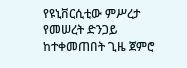የዩኒቨርሲቲው ምሥረታ የመሠረት ድንጋይ ከተቀመጠበት ጊዜ ጀምሮ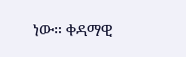ነው። ቀዳማዊ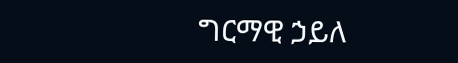ግርማዊ ኃይለ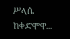ሥላሴ ከቀድሞዋ...